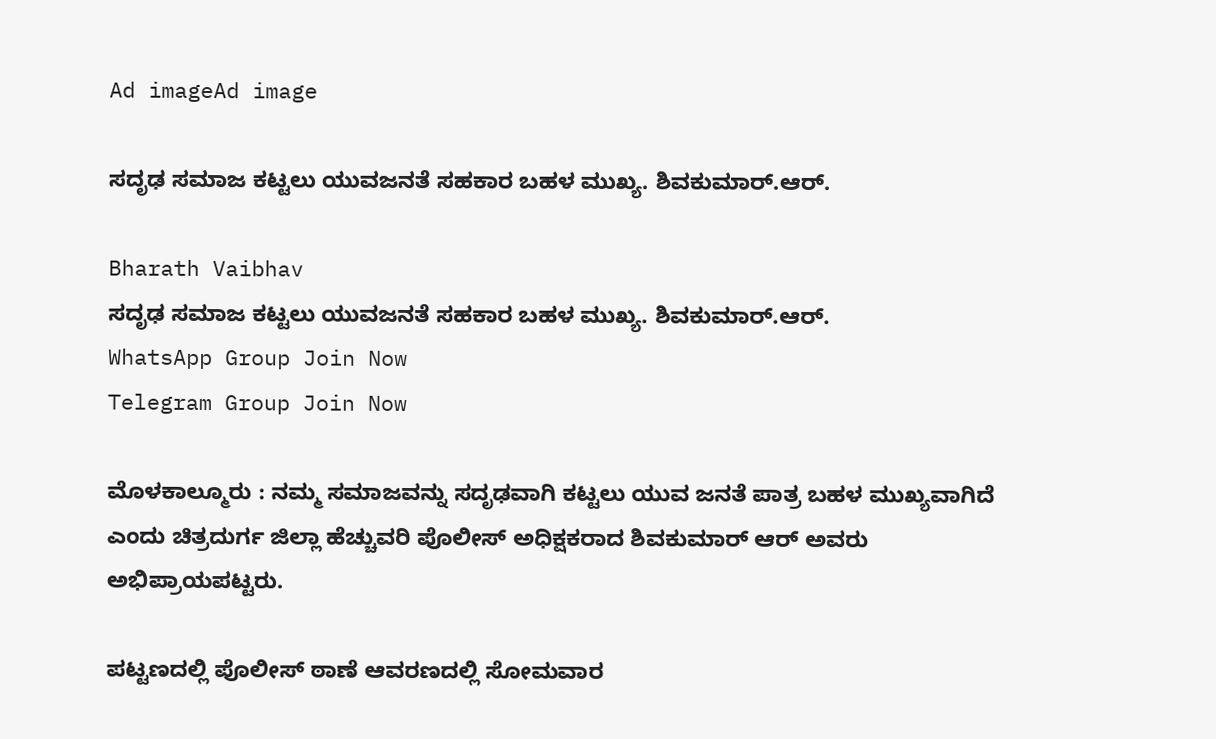Ad imageAd image

ಸದೃಢ ಸಮಾಜ ಕಟ್ಟಲು ಯುವಜನತೆ ಸಹಕಾರ ಬಹಳ ಮುಖ್ಯ. ಶಿವಕುಮಾರ್.ಆರ್.

Bharath Vaibhav
ಸದೃಢ ಸಮಾಜ ಕಟ್ಟಲು ಯುವಜನತೆ ಸಹಕಾರ ಬಹಳ ಮುಖ್ಯ. ಶಿವಕುಮಾರ್.ಆರ್.
WhatsApp Group Join Now
Telegram Group Join Now

ಮೊಳಕಾಲ್ಮೂರು : ನಮ್ಮ ಸಮಾಜವನ್ನು ಸದೃಢವಾಗಿ ಕಟ್ಟಲು ಯುವ ಜನತೆ ಪಾತ್ರ ಬಹಳ ಮುಖ್ಯವಾಗಿದೆ ಎಂದು ಚಿತ್ರದುರ್ಗ ಜಿಲ್ಲಾ ಹೆಚ್ಚುವರಿ ಪೊಲೀಸ್ ಅಧಿಕ್ಷಕರಾದ ಶಿವಕುಮಾರ್ ಆರ್ ಅವರು ಅಭಿಪ್ರಾಯಪಟ್ಟರು.

ಪಟ್ಟಣದಲ್ಲಿ ಪೊಲೀಸ್ ಠಾಣೆ ಆವರಣದಲ್ಲಿ ಸೋಮವಾರ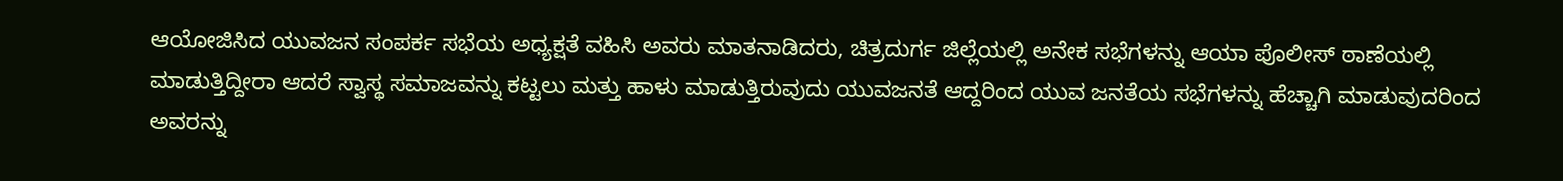ಆಯೋಜಿಸಿದ ಯುವಜನ ಸಂಪರ್ಕ ಸಭೆಯ ಅಧ್ಯಕ್ಷತೆ ವಹಿಸಿ ಅವರು ಮಾತನಾಡಿದರು, ಚಿತ್ರದುರ್ಗ ಜಿಲ್ಲೆಯಲ್ಲಿ ಅನೇಕ ಸಭೆಗಳನ್ನು ಆಯಾ ಪೊಲೀಸ್ ಠಾಣೆಯಲ್ಲಿ ಮಾಡುತ್ತಿದ್ದೀರಾ ಆದರೆ ಸ್ವಾಸ್ಥ ಸಮಾಜವನ್ನು ಕಟ್ಟಲು ಮತ್ತು ಹಾಳು ಮಾಡುತ್ತಿರುವುದು ಯುವಜನತೆ ಆದ್ದರಿಂದ ಯುವ ಜನತೆಯ ಸಭೆಗಳನ್ನು ಹೆಚ್ಚಾಗಿ ಮಾಡುವುದರಿಂದ ಅವರನ್ನು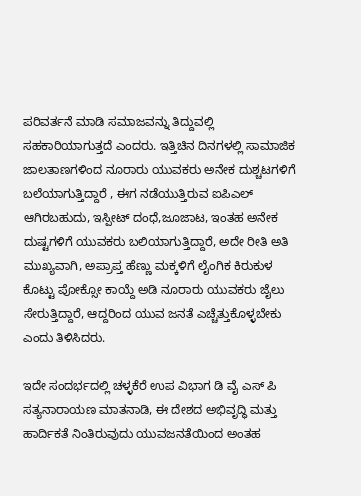ಪರಿವರ್ತನೆ ಮಾಡಿ ಸಮಾಜವನ್ನು ತಿದ್ದುವಲ್ಲಿ ಸಹಕಾರಿಯಾಗುತ್ತದೆ ಎಂದರು. ಇತ್ತಿಚಿನ ದಿನಗಳಲ್ಲಿ ಸಾಮಾಜಿಕ ಜಾಲತಾಣಗಳಿಂದ ನೂರಾರು ಯುವಕರು ಅನೇಕ ದುಶ್ಚಟಗಳಿಗೆ ಬಲೆಯಾಗುತ್ತಿದ್ದಾರೆ , ಈಗ ನಡೆಯುತ್ತಿರುವ ಐಪಿಎಲ್ ಆಗಿರಬಹುದು, ಇಸ್ಪೀಟ್ ದಂಧೆ,ಜೂಜಾಟ, ಇಂತಹ ಅನೇಕ ದುಷ್ಟಗಳಿಗೆ ಯುವಕರು ಬಲಿಯಾಗುತ್ತಿದ್ದಾರೆ, ಅದೇ ರೀತಿ ಅತಿ ಮುಖ್ಯವಾಗಿ, ಅಪ್ರಾಪ್ತ ಹೆಣ್ಣು ಮಕ್ಕಳಿಗೆ ಲೈಂಗಿಕ ಕಿರುಕುಳ ಕೊಟ್ಟು ಪೋಕ್ಸೋ ಕಾಯ್ದೆ ಅಡಿ ನೂರಾರು ಯುವಕರು ಜೈಲು ಸೇರುತ್ತಿದ್ದಾರೆ, ಆದ್ದರಿಂದ ಯುವ ಜನತೆ ಎಚ್ಚೆತ್ತುಕೊಳ್ಳಬೇಕು ಎಂದು ತಿಳಿಸಿದರು.

ಇದೇ ಸಂದರ್ಭದಲ್ಲಿ ಚಳ್ಳಕೆರೆ ಉಪ ವಿಭಾಗ ಡಿ ವೈ ಎಸ್ ಪಿ ಸತ್ಯನಾರಾಯಣ ಮಾತನಾಡಿ, ಈ ದೇಶದ ಅಭಿವೃದ್ಧಿ ಮತ್ತು ಹಾರ್ದಿಕತೆ ನಿಂತಿರುವುದು ಯುವಜನತೆಯಿಂದ ಅಂತಹ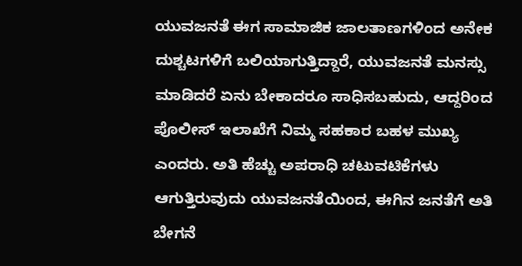ಯುವಜನತೆ ಈಗ ಸಾಮಾಜಿಕ ಜಾಲತಾಣಗಳಿಂದ ಅನೇಕ ದುಶ್ಚಟಗಳಿಗೆ ಬಲಿಯಾಗುತ್ತಿದ್ದಾರೆ, ಯುವಜನತೆ ಮನಸ್ಸು ಮಾಡಿದರೆ ಏನು ಬೇಕಾದರೂ ಸಾಧಿಸಬಹುದು, ಆದ್ದರಿಂದ ಪೊಲೀಸ್ ಇಲಾಖೆಗೆ ನಿಮ್ಮ ಸಹಕಾರ ಬಹಳ ಮುಖ್ಯ ಎಂದರು. ಅತಿ ಹೆಚ್ಚು ಅಪರಾಧಿ ಚಟುವಟಿಕೆಗಳು ಆಗುತ್ತಿರುವುದು ಯುವಜನತೆಯಿಂದ, ಈಗಿನ ಜನತೆಗೆ ಅತಿ ಬೇಗನೆ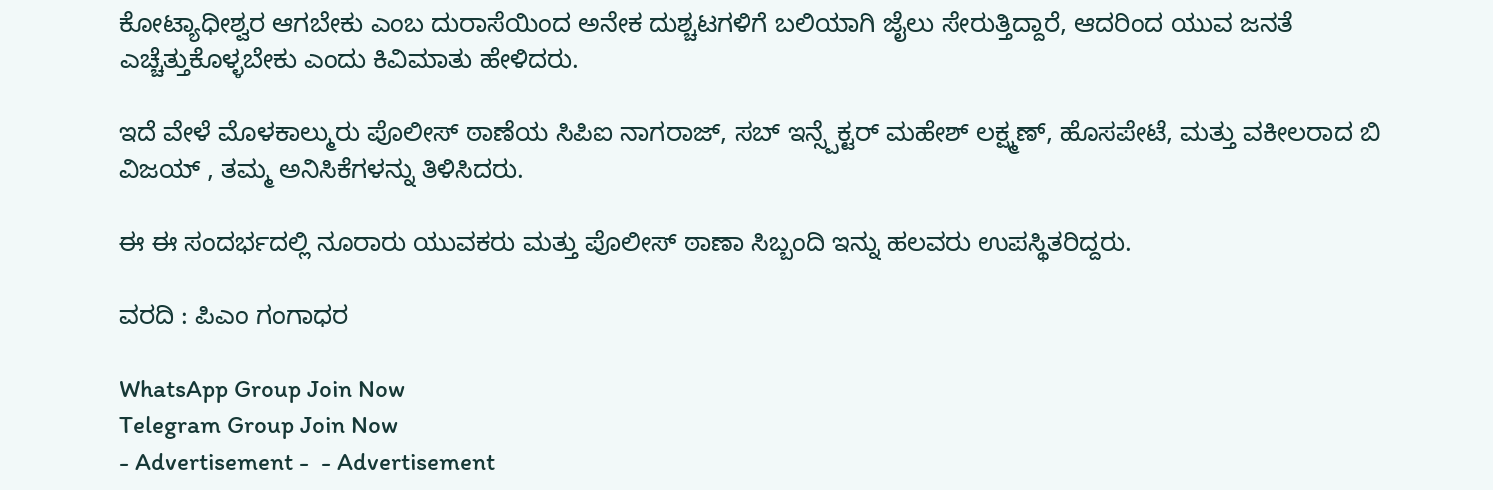ಕೋಟ್ಯಾಧೀಶ್ವರ ಆಗಬೇಕು ಎಂಬ ದುರಾಸೆಯಿಂದ ಅನೇಕ ದುಶ್ಚಟಗಳಿಗೆ ಬಲಿಯಾಗಿ ಜೈಲು ಸೇರುತ್ತಿದ್ದಾರೆ, ಆದರಿಂದ ಯುವ ಜನತೆ ಎಚ್ಚೆತ್ತುಕೊಳ್ಳಬೇಕು ಎಂದು ಕಿವಿಮಾತು ಹೇಳಿದರು.

ಇದೆ ವೇಳೆ ಮೊಳಕಾಲ್ಮುರು ಪೊಲೀಸ್ ಠಾಣೆಯ ಸಿಪಿಐ ನಾಗರಾಜ್, ಸಬ್ ಇನ್ಸ್ಪೆಕ್ಟರ್ ಮಹೇಶ್ ಲಕ್ಷ್ಮಣ್, ಹೊಸಪೇಟೆ, ಮತ್ತು ವಕೀಲರಾದ ಬಿ ವಿಜಯ್ , ತಮ್ಮ ಅನಿಸಿಕೆಗಳನ್ನು ತಿಳಿಸಿದರು.

ಈ ಈ ಸಂದರ್ಭದಲ್ಲಿ ನೂರಾರು ಯುವಕರು ಮತ್ತು ಪೊಲೀಸ್ ಠಾಣಾ ಸಿಬ್ಬಂದಿ ಇನ್ನು ಹಲವರು ಉಪಸ್ಥಿತರಿದ್ದರು.

ವರದಿ : ಪಿಎಂ ಗಂಗಾಧರ

WhatsApp Group Join Now
Telegram Group Join Now
- Advertisement -  - Advertisement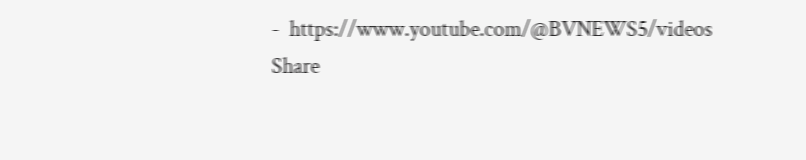-  https://www.youtube.com/@BVNEWS5/videos
Share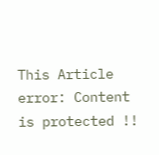This Article
error: Content is protected !!